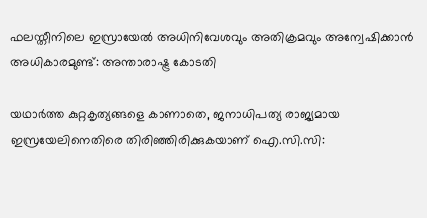ഫലസ്തീനിലെ ഇസ്രായേൽ അധിനിവേശവും അതിക്രമവും അന്വേഷിക്കാൻ അധികാരമുണ്ട്: അന്താരാഷ്ട്ര കോടതി

യഥാർത്ത കുറ്റകൃത്യങ്ങളെ കാണാതെ, ജനാധിപത്യ രാജ്യമായ ഇസ്രയേലിനെതിരെ തിരിഞ്ഞിരിക്കുകയാണ് ഐ.സി.സി: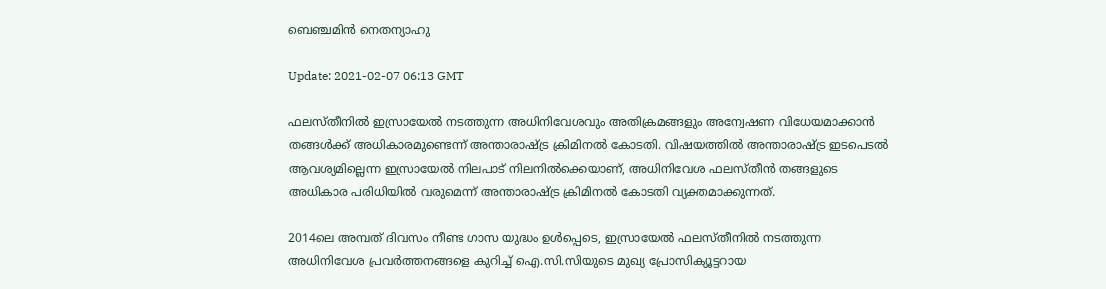ബെഞ്ചമിൻ നെതന്യാഹു

Update: 2021-02-07 06:13 GMT

ഫലസ്തീനിൽ ഇസ്രായേൽ നടത്തുന്ന അധിനിവേശവും അതിക്രമങ്ങളും അന്വേഷണ വിധേയമാക്കാൻ തങ്ങൾക്ക് അധികാരമുണ്ടെന്ന് അന്താരാഷ്ട്ര ക്രിമിനൽ കോടതി. വിഷയത്തിൽ അന്താരാഷ്ട്ര ഇടപെടൽ ആവശ്യമില്ലെന്ന ഇസ്രായേൽ നിലപാട് നിലനിൽക്കെയാണ്, അധിനിവേശ ഫലസ്തീൻ തങ്ങളുടെ അധികാര പരിധിയിൽ വരുമെന്ന് അന്താരാഷ്ട്ര ക്രിമിനൽ കോടതി വ്യക്തമാക്കുന്നത്.

2014ലെ അമ്പത് ദിവസം നീണ്ട ഗാസ യുദ്ധം ഉൾപ്പെടെ, ഇസ്രായേൽ ഫലസ്തീനിൽ നടത്തുന്ന അധിനിവേശ പ്രവർത്തനങ്ങളെ കുറിച്ച് ഐ.സി.സിയുടെ മുഖ്യ പ്രോസിക്യൂട്ടറായ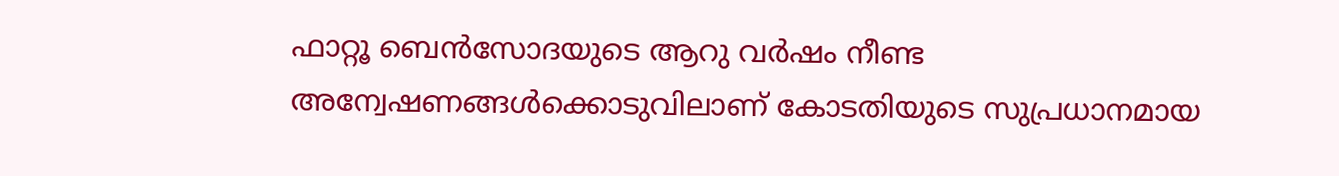ഫാറ്റൂ ബെൻസോദയുടെ ആറു വർഷം നീണ്ട അന്വേഷണങ്ങൾക്കൊടുവിലാണ് കോടതിയുടെ സുപ്രധാനമായ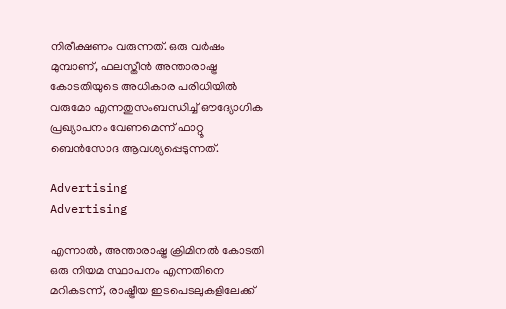നിരീക്ഷണം വരുന്നത്. ഒരു വർഷം മുമ്പാണ്, ഫലസ്തീൻ അന്താരാഷ്ട്ര കോടതിയുടെ അധികാര പരിധിയിൽ വരുമോ എന്നതുസംബന്ധിച്ച് ഔദ്യോഗിക പ്രഖ്യാപനം വേണമെന്ന് ഫാറ്റൂ ബെൻസോദ ആവശ്യപ്പെടുന്നത്.

Advertising
Advertising

എന്നാൽ, അന്താരാഷ്ട്ര ക്രിമിനൽ കോടതി ഒരു നിയമ സ്ഥാപനം എന്നതിനെ മറികടന്ന്, രാഷ്ട്രീയ ഇടപെടലുകളിലേക്ക്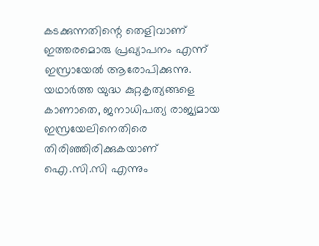കടക്കുന്നതിന്റെ തെളിവാണ് ഇത്തരമൊരു പ്രഖ്യാപനം എന്ന് ഇസ്രായേൽ ആരോപിക്കുന്നു. യഥാർത്ത യുദ്ധ കുറ്റകൃത്യങ്ങളെ കാണാതെ, ജനാധിപത്യ രാജ്യമായ ഇസ്രയേലിനെതിരെ തിരിഞ്ഞിരിക്കുകയാണ് ഐ.സി.സി എന്നും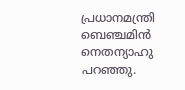പ്രധാനമന്ത്രി ബെഞ്ചമിൻ നെതന്യാഹു പറഞ്ഞു.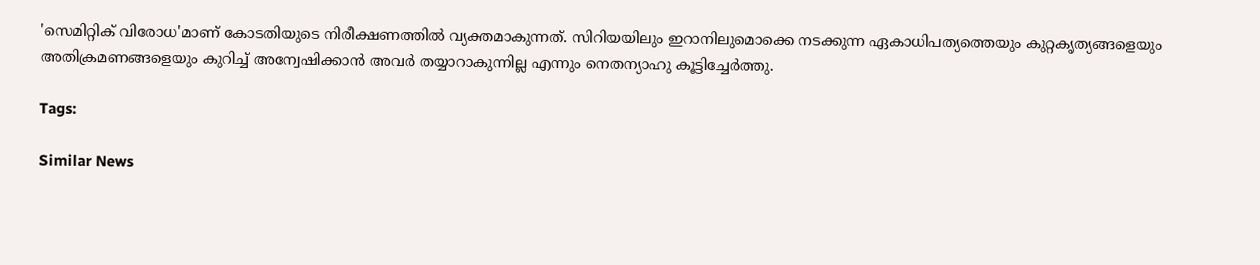'സെമിറ്റിക് വിരോധ'മാണ് കോടതിയുടെ നിരീക്ഷണത്തിൽ വ്യക്തമാകുന്നത്. സിറിയയിലും ഇറാനിലുമൊക്കെ നടക്കുന്ന ഏകാധിപത്യത്തെയും കുറ്റകൃത്യങ്ങളെയും അതിക്രമണങ്ങളെയും കുറിച്ച് അന്വേഷിക്കാൻ അവർ തയ്യാറാകുന്നില്ല എന്നും നെതന്യാഹു കൂട്ടിച്ചേർത്തു.

Tags:

Similar News